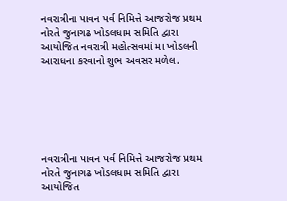નવરાત્રીના પાવન પર્વ નિમિત્તે આજરોજ પ્રથમ નોરતે જુનાગઢ ખોડલધામ સમિતિ દ્વારા આયોજિત નવરાત્રી મહોત્સવમાં મા ખોડલની આરાધના કરવાનો શુભ અવસર મળેલ.






નવરાત્રીના પાવન પર્વ નિમિત્તે આજરોજ પ્રથમ નોરતે જુનાગઢ ખોડલધામ સમિતિ દ્વારા આયોજિત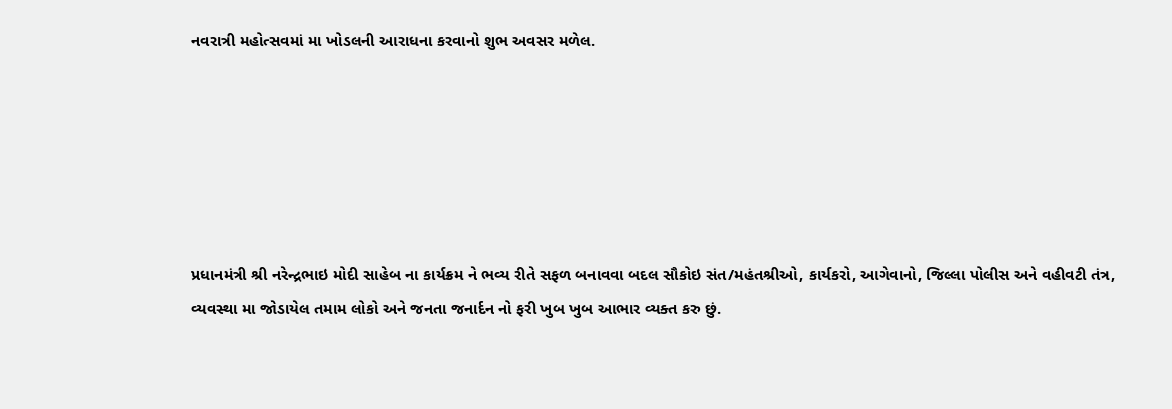નવરાત્રી મહોત્સવમાં મા ખોડલની આરાધના કરવાનો શુભ અવસર મળેલ.






પ્રધાનમંત્રી શ્રી નરેન્દ્રભાઇ મોદી સાહેબ ના કાર્યક્રમ ને ભવ્ય રીતે સફળ બનાવવા બદલ સૌકોઇ સંત/મહંતશ્રીઓ, કાર્યકરો, આગેવાનો, જિલ્લા પોલીસ અને વહીવટી તંત્ર, વ્યવસ્થા મા જોડાયેલ તમામ લોકો અને જનતા જનાર્દન નો ફરી ખુબ ખુબ આભાર વ્યક્ત કરુ છું.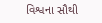વિશ્વના સૌથી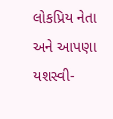લોકપ્રિય નેતા અને આપણા યશસ્વી-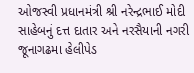ઓજસ્વી પ્રધાનમંત્રી શ્રી નરેન્દ્રભાઈ મોદી સાહેબનું દત્ત દાતાર અને નરસૈયાની નગરી જૂનાગઢમા હેલીપેડ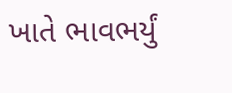ખાતે ભાવભર્યું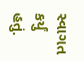સ્વાગત કર્યું હતું.